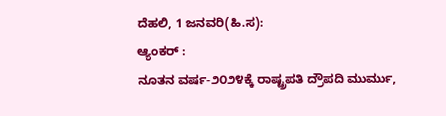ದೆಹಲಿ, 1 ಜನವರಿ(ಹಿ.ಸ):
ಆ್ಯಂಕರ್ :
ನೂತನ ವರ್ಷ-೨೦೨೪ಕ್ಕೆ ರಾಷ್ಟ್ರಪತಿ ದ್ರೌಪದಿ ಮುರ್ಮು,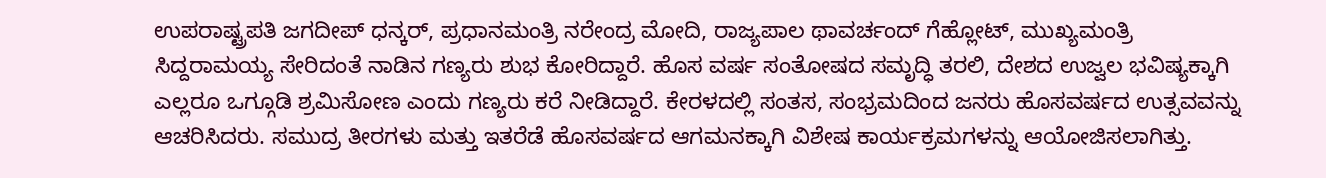ಉಪರಾಷ್ಟ್ರಪತಿ ಜಗದೀಪ್ ಧನ್ಕರ್, ಪ್ರಧಾನಮಂತ್ರಿ ನರೇಂದ್ರ ಮೋದಿ, ರಾಜ್ಯಪಾಲ ಥಾವರ್ಚಂದ್ ಗೆಹ್ಲೋಟ್, ಮುಖ್ಯಮಂತ್ರಿ ಸಿದ್ದರಾಮಯ್ಯ ಸೇರಿದಂತೆ ನಾಡಿನ ಗಣ್ಯರು ಶುಭ ಕೋರಿದ್ದಾರೆ. ಹೊಸ ವರ್ಷ ಸಂತೋಷದ ಸಮೃದ್ಧಿ ತರಲಿ, ದೇಶದ ಉಜ್ವಲ ಭವಿಷ್ಯಕ್ಕಾಗಿ ಎಲ್ಲರೂ ಒಗ್ಗೂಡಿ ಶ್ರಮಿಸೋಣ ಎಂದು ಗಣ್ಯರು ಕರೆ ನೀಡಿದ್ದಾರೆ. ಕೇರಳದಲ್ಲಿ ಸಂತಸ, ಸಂಭ್ರಮದಿಂದ ಜನರು ಹೊಸವರ್ಷದ ಉತ್ಸವವನ್ನು ಆಚರಿಸಿದರು. ಸಮುದ್ರ ತೀರಗಳು ಮತ್ತು ಇತರೆಡೆ ಹೊಸವರ್ಷದ ಆಗಮನಕ್ಕಾಗಿ ವಿಶೇಷ ಕಾರ್ಯಕ್ರಮಗಳನ್ನು ಆಯೋಜಿಸಲಾಗಿತ್ತು.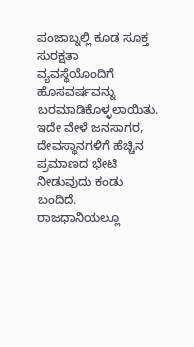ಪಂಜಾಬ್ನಲ್ಲಿ ಕೂಡ ಸೂಕ್ತ ಸುರಕ್ಷತಾ ವ್ಯವಸ್ಥೆಯೊಂದಿಗೆ ಹೊಸವರ್ಷವನ್ನು ಬರಮಾಡಿಕೊಳ್ಳಲಾಯಿತು. ಇದೇ ವೇಳೆ ಜನಸಾಗರ, ದೇವಸ್ಥಾನಗಳಿಗೆ ಹೆಚ್ಚಿನ ಪ್ರಮಾಣದ ಭೇಟಿ ನೀಡುವುದು ಕಂಡು ಬಂದಿದೆ. ರಾಜಧಾನಿಯಲ್ಲೂ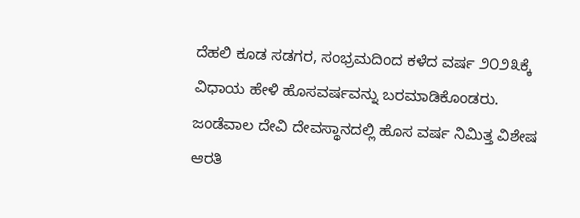ದೆಹಲಿ ಕೂಡ ಸಡಗರ, ಸಂಭ್ರಮದಿಂದ ಕಳೆದ ವರ್ಷ ೨೦೨೩ಕ್ಕೆ ವಿಧಾಯ ಹೇಳಿ ಹೊಸವರ್ಷವನ್ನು ಬರಮಾಡಿಕೊಂಡರು. ಜಂಡೆವಾಲ ದೇವಿ ದೇವಸ್ಥಾನದಲ್ಲಿ ಹೊಸ ವರ್ಷ ನಿಮಿತ್ತ ವಿಶೇಷ ಆರತಿ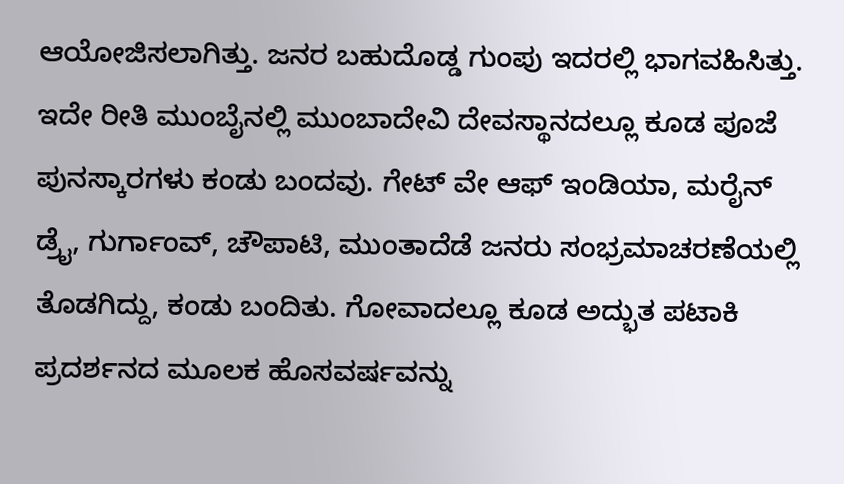ಆಯೋಜಿಸಲಾಗಿತ್ತು. ಜನರ ಬಹುದೊಡ್ಡ ಗುಂಪು ಇದರಲ್ಲಿ ಭಾಗವಹಿಸಿತ್ತು. ಇದೇ ರೀತಿ ಮುಂಬೈನಲ್ಲಿ ಮುಂಬಾದೇವಿ ದೇವಸ್ಥಾನದಲ್ಲೂ ಕೂಡ ಪೂಜೆ ಪುನಸ್ಕಾರಗಳು ಕಂಡು ಬಂದವು. ಗೇಟ್ ವೇ ಆಫ್ ಇಂಡಿಯಾ, ಮರೈನ್ ಡ್ರೈ, ಗುರ್ಗಾಂವ್, ಚೌಪಾಟಿ, ಮುಂತಾದೆಡೆ ಜನರು ಸಂಭ್ರಮಾಚರಣೆಯಲ್ಲಿ ತೊಡಗಿದ್ದು, ಕಂಡು ಬಂದಿತು. ಗೋವಾದಲ್ಲೂ ಕೂಡ ಅದ್ಭುತ ಪಟಾಕಿ ಪ್ರದರ್ಶನದ ಮೂಲಕ ಹೊಸವರ್ಷವನ್ನು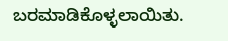ಬರಮಾಡಿಕೊಳ್ಳಲಾಯಿತು.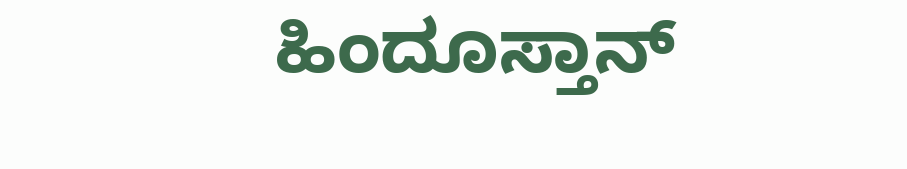ಹಿಂದೂಸ್ತಾನ್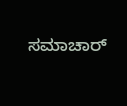ಸಮಾಚಾರ್